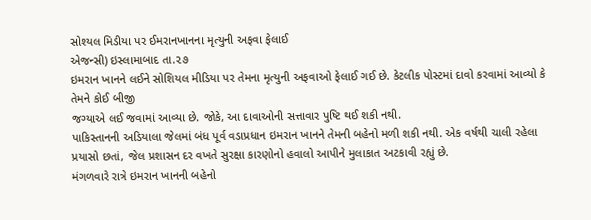સોશ્યલ મિડીયા પર ઈમરાનખાનના મૃત્યુની અફવા ફેલાઈ
એજન્સી) ઇસ્લામાબાદ તા.૨૭
ઇમરાન ખાનને લઈને સોશિયલ મીડિયા પર તેમના મૃત્યુની અફવાઓ ફેલાઈ ગઈ છે. કેટલીક પોસ્ટમાં દાવો કરવામાં આવ્યો કે તેમને કોઈ બીજી
જગ્યાએ લઈ જવામાં આવ્યા છે. જોકે, આ દાવાઓની સત્તાવાર પુષ્ટિ થઈ શકી નથી.
પાકિસ્તાનની અડિયાલા જેલમાં બંધ પૂર્વ વડાપ્રધાન ઇમરાન ખાનને તેમની બહેનો મળી શકી નથી. એક વર્ષથી ચાલી રહેલા પ્રયાસો છતાં, જેલ પ્રશાસન દર વખતે સુરક્ષા કારણોનો હવાલો આપીને મુલાકાત અટકાવી રહ્યું છે.
મંગળવારે રાત્રે ઇમરાન ખાનની બહેનો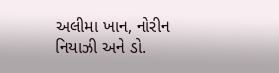અલીમા ખાન, નોરીન નિયાઝી અને ડો.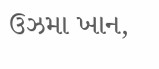ઉઝમા ખાન,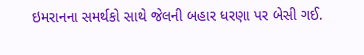ઇમરાનના સમર્થકો સાથે જેલની બહાર ધરણા પર બેસી ગઈ.